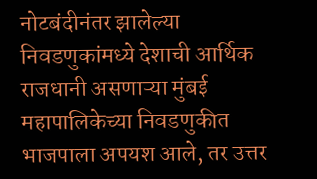नोटबंदीनंतर झालेल्या निवडणुकांमध्ये देशाची आर्थिक राजधानी असणाऱ्या मुंबई महापालिकेच्या निवडणुकीत भाजपाला अपयश आले, तर उत्तर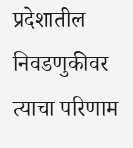प्रदेशातील निवडणुकीवर त्याचा परिणाम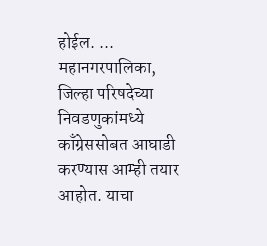होईल. ...
महानगरपालिका, जिल्हा परिषदेच्या निवडणुकांमध्ये काँग्रेससोबत आघाडी करण्यास आम्ही तयार आहोत. याचा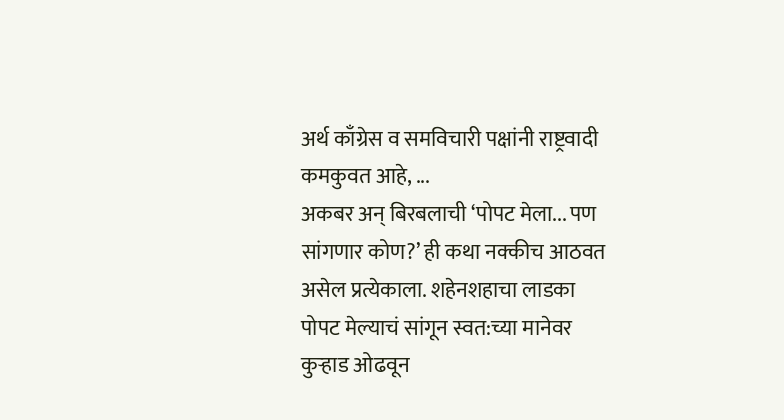अर्थ काँग्रेस व समविचारी पक्षांनी राष्ट्रवादी कमकुवत आहे, ...
अकबर अन् बिरबलाची ‘पोपट मेला... पण सांगणार कोण?’ ही कथा नक्कीच आठवत असेल प्रत्येकाला. शहेनशहाचा लाडका पोपट मेल्याचं सांगून स्वत:च्या मानेवर कुऱ्हाड ओढवून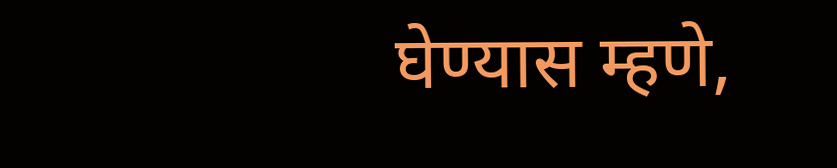घेण्यास म्हणे,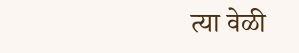त्या वेळी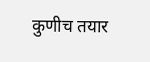कुणीच तयार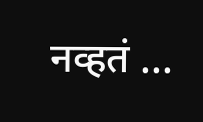नव्हतं ...